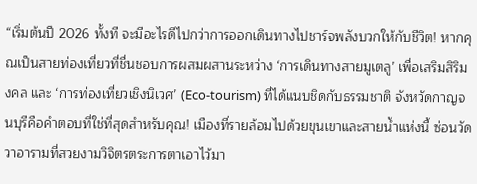“เริ่มต้นปี 2026 ทั้งที จะมีอะไรดีไปกว่าการออกเดินทางไปชาร์จพลังบวกให้กับชีวิต! หากคุณเป็นสายท่องเที่ยวที่ชื่นชอบการผสมผสานระหว่าง ‘การเดินทางสายมูเตลู’ เพื่อเสริมสิริมงคล และ ‘การท่องเที่ยวเชิงนิเวศ’ (Eco-tourism) ที่ได้แนบชิดกับธรรมชาติ จังหวัดกาญจนบุรีคือคำตอบที่ใช่ที่สุดสำหรับคุณ! เมืองที่รายล้อมไปด้วยขุนเขาและสายน้ำแห่งนี้ ซ่อนวัดวาอารามที่สวยงามวิจิตรตระการตาเอาไว้มา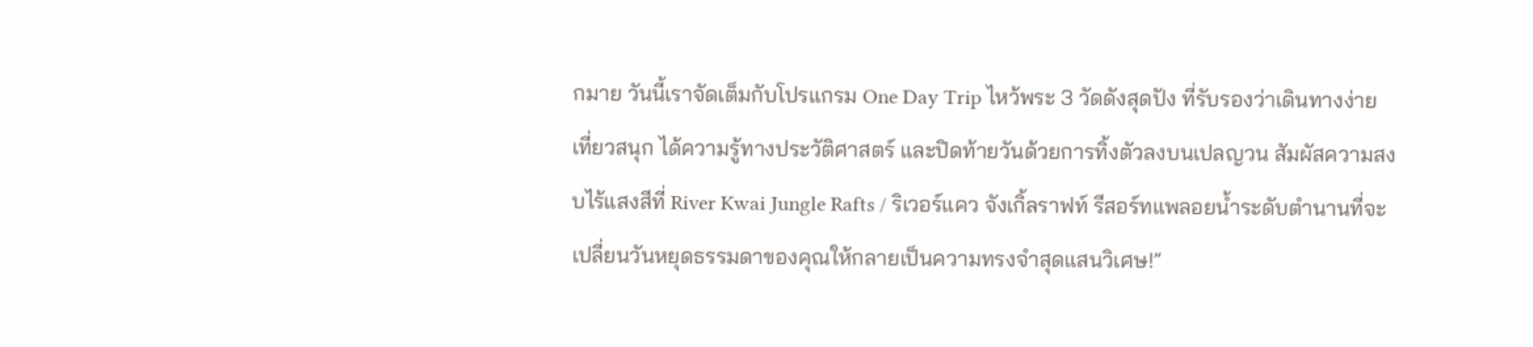กมาย วันนี้เราจัดเต็มกับโปรแกรม One Day Trip ไหว้พระ 3 วัดดังสุดปัง ที่รับรองว่าเดินทางง่าย เที่ยวสนุก ได้ความรู้ทางประวัติศาสตร์ และปิดท้ายวันด้วยการทิ้งตัวลงบนเปลญวน สัมผัสความสงบไร้แสงสีที่ River Kwai Jungle Rafts / ริเวอร์แคว จังเกิ้ลราฟท์ รีสอร์ทแพลอยน้ำระดับตำนานที่จะเปลี่ยนวันหยุดธรรมดาของคุณให้กลายเป็นความทรงจำสุดแสนวิเศษ!”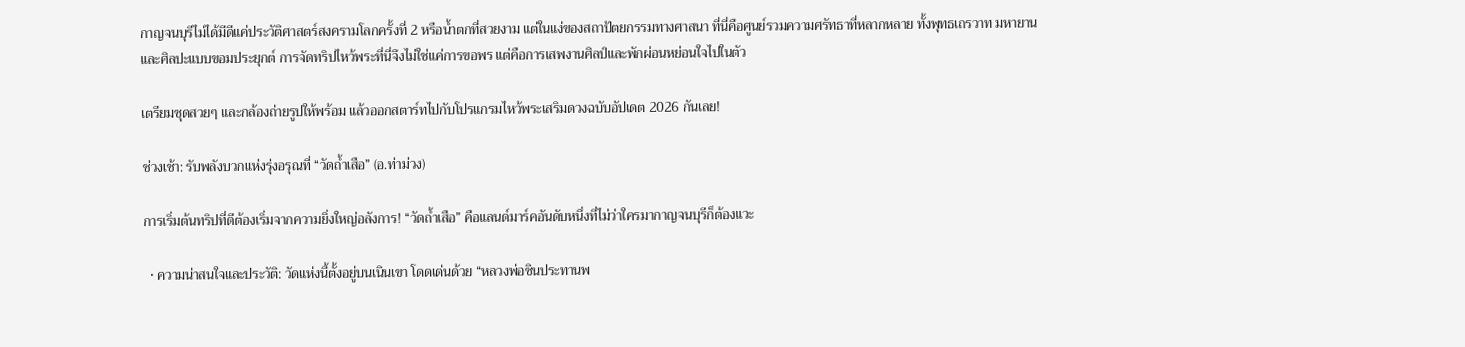กาญจนบุรีไม่ได้มีดีแค่ประวัติศาสตร์สงครามโลกครั้งที่ 2 หรือน้ำตกที่สวยงาม แต่ในแง่ของสถาปัตยกรรมทางศาสนา ที่นี่คือศูนย์รวมความศรัทธาที่หลากหลาย ทั้งพุทธเถรวาท มหายาน และศิลปะแบบขอมประยุกต์ การจัดทริปไหว้พระที่นี่จึงไม่ใช่แค่การขอพร แต่คือการเสพงานศิลป์และพักผ่อนหย่อนใจไปในตัว

เตรียมชุดสวยๆ และกล้องถ่ายรูปให้พร้อม แล้วออกสตาร์ทไปกับโปรแกรมไหว้พระเสริมดวงฉบับอัปเดต 2026 กันเลย!

ช่วงเช้า: รับพลังบวกแห่งรุ่งอรุณที่ “วัดถ้ำเสือ” (อ.ท่าม่วง)

การเริ่มต้นทริปที่ดีต้องเริ่มจากความยิ่งใหญ่อลังการ! “วัดถ้ำเสือ” คือแลนด์มาร์คอันดับหนึ่งที่ไม่ว่าใครมากาญจนบุรีก็ต้องแวะ

  • ความน่าสนใจและประวัติ: วัดแห่งนี้ตั้งอยู่บนเนินเขา โดดเด่นด้วย “หลวงพ่อชินประทานพ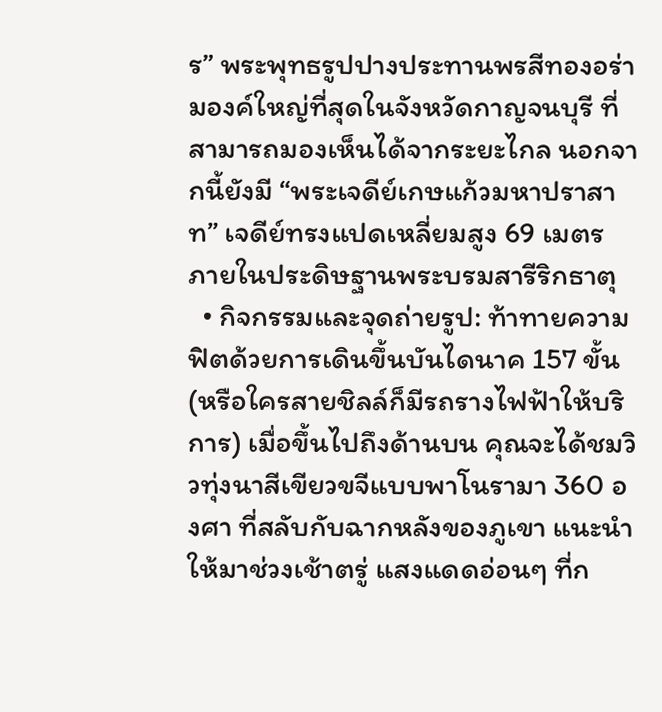ร” พระพุทธรูปปางประทานพรสีทองอร่ามองค์ใหญ่ที่สุดในจังหวัดกาญจนบุรี ที่สามารถมองเห็นได้จากระยะไกล นอกจากนี้ยังมี “พระเจดีย์เกษแก้วมหาปราสาท” เจดีย์ทรงแปดเหลี่ยมสูง 69 เมตร ภายในประดิษฐานพระบรมสารีริกธาตุ
  • กิจกรรมและจุดถ่ายรูป: ท้าทายความฟิตด้วยการเดินขึ้นบันไดนาค 157 ขั้น (หรือใครสายชิลล์ก็มีรถรางไฟฟ้าให้บริการ) เมื่อขึ้นไปถึงด้านบน คุณจะได้ชมวิวทุ่งนาสีเขียวขจีแบบพาโนรามา 360 องศา ที่สลับกับฉากหลังของภูเขา แนะนำให้มาช่วงเช้าตรู่ แสงแดดอ่อนๆ ที่ก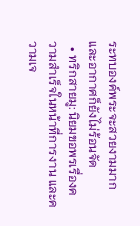ระทบองค์พระจะสวยงามมาก และอากาศก็ยังไม่ร้อนจัด
  • ทริกสายมู: นิยมขอพรเรื่องความสำเร็จในหน้าที่การงาน และความเจ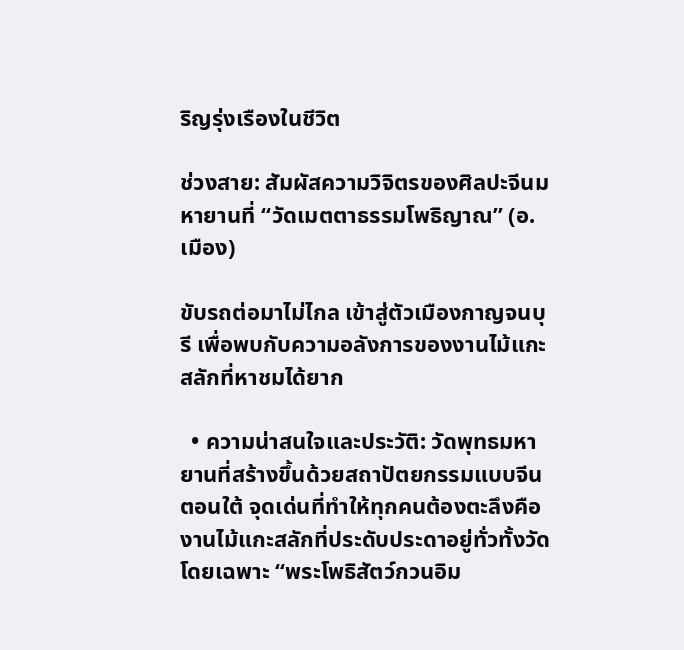ริญรุ่งเรืองในชีวิต

ช่วงสาย: สัมผัสความวิจิตรของศิลปะจีนมหายานที่ “วัดเมตตาธรรมโพธิญาณ” (อ.เมือง)

ขับรถต่อมาไม่ไกล เข้าสู่ตัวเมืองกาญจนบุรี เพื่อพบกับความอลังการของงานไม้แกะสลักที่หาชมได้ยาก

  • ความน่าสนใจและประวัติ: วัดพุทธมหายานที่สร้างขึ้นด้วยสถาปัตยกรรมแบบจีนตอนใต้ จุดเด่นที่ทำให้ทุกคนต้องตะลึงคือ งานไม้แกะสลักที่ประดับประดาอยู่ทั่วทั้งวัด โดยเฉพาะ “พระโพธิสัตว์กวนอิม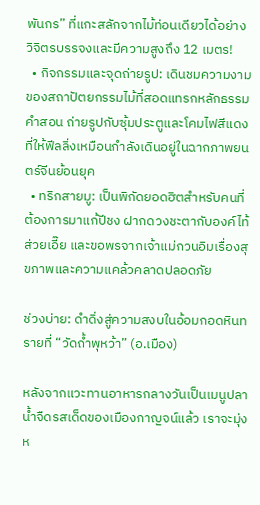พันกร” ที่แกะสลักจากไม้ท่อนเดียวได้อย่างวิจิตรบรรจงและมีความสูงถึง 12 เมตร!
  • กิจกรรมและจุดถ่ายรูป: เดินชมความงามของสถาปัตยกรรมไม้ที่สอดแทรกหลักธรรมคำสอน ถ่ายรูปกับซุ้มประตูและโคมไฟสีแดงที่ให้ฟีลลิ่งเหมือนกำลังเดินอยู่ในฉากภาพยนตร์จีนย้อนยุค
  • ทริกสายมู: เป็นพิกัดยอดฮิตสำหรับคนที่ต้องการมาแก้ปีชง ฝากดวงชะตากับองค์ไท้ส่วยเอี๊ย และขอพรจากเจ้าแม่กวนอิมเรื่องสุขภาพและความแคล้วคลาดปลอดภัย

ช่วงบ่าย: ดำดิ่งสู่ความสงบในอ้อมกอดหินทรายที่ “วัดถ้ำพุหว้า” (อ.เมือง)

หลังจากแวะทานอาหารกลางวันเป็นเมนูปลาน้ำจืดรสเด็ดของเมืองกาญจน์แล้ว เราจะมุ่งห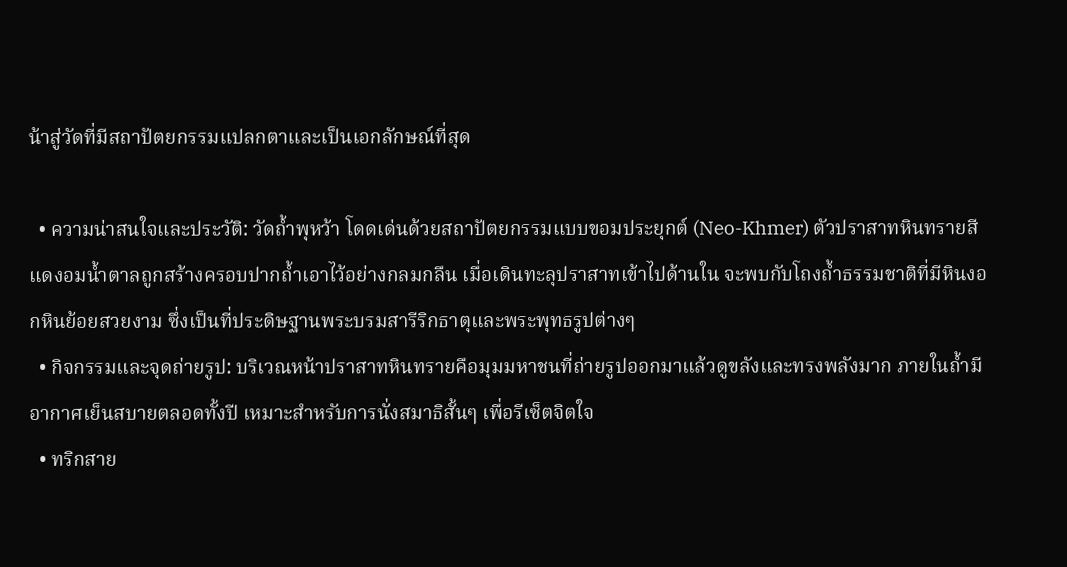น้าสู่วัดที่มีสถาปัตยกรรมแปลกตาและเป็นเอกลักษณ์ที่สุด

  • ความน่าสนใจและประวัติ: วัดถ้ำพุหว้า โดดเด่นด้วยสถาปัตยกรรมแบบขอมประยุกต์ (Neo-Khmer) ตัวปราสาทหินทรายสีแดงอมน้ำตาลถูกสร้างครอบปากถ้ำเอาไว้อย่างกลมกลืน เมื่อเดินทะลุปราสาทเข้าไปด้านใน จะพบกับโถงถ้ำธรรมชาติที่มีหินงอกหินย้อยสวยงาม ซึ่งเป็นที่ประดิษฐานพระบรมสารีริกธาตุและพระพุทธรูปต่างๆ
  • กิจกรรมและจุดถ่ายรูป: บริเวณหน้าปราสาทหินทรายคือมุมมหาชนที่ถ่ายรูปออกมาแล้วดูขลังและทรงพลังมาก ภายในถ้ำมีอากาศเย็นสบายตลอดทั้งปี เหมาะสำหรับการนั่งสมาธิสั้นๆ เพื่อรีเซ็ตจิตใจ
  • ทริกสาย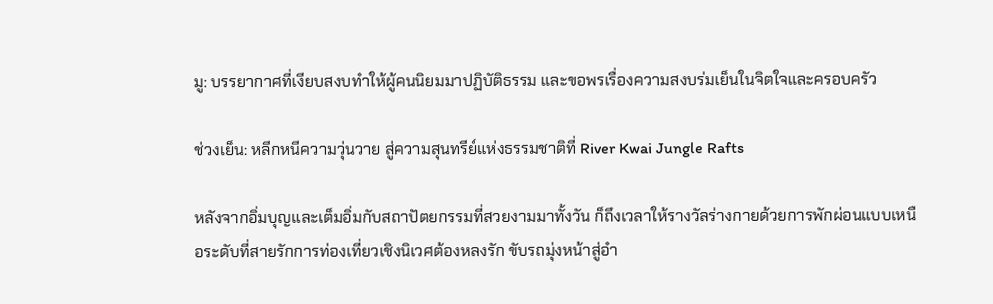มู: บรรยากาศที่เงียบสงบทำให้ผู้คนนิยมมาปฏิบัติธรรม และขอพรเรื่องความสงบร่มเย็นในจิตใจและครอบครัว

ช่วงเย็น: หลีกหนีความวุ่นวาย สู่ความสุนทรีย์แห่งธรรมชาติที่ River Kwai Jungle Rafts

หลังจากอิ่มบุญและเต็มอิ่มกับสถาปัตยกรรมที่สวยงามมาทั้งวัน ก็ถึงเวลาให้รางวัลร่างกายด้วยการพักผ่อนแบบเหนือระดับที่สายรักการท่องเที่ยวเชิงนิเวศต้องหลงรัก ขับรถมุ่งหน้าสู่อำ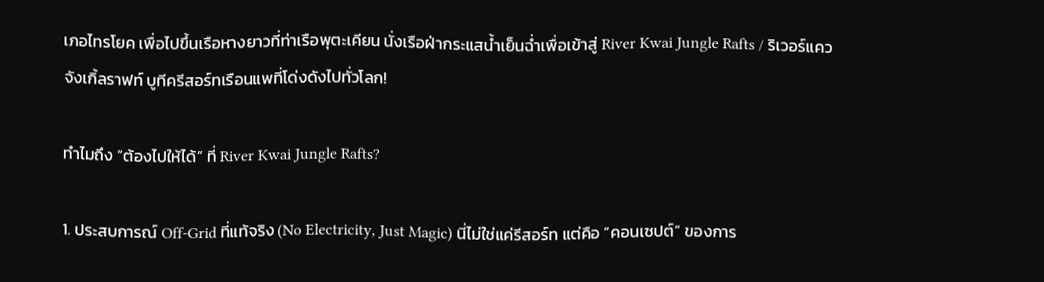เภอไทรโยค เพื่อไปขึ้นเรือหางยาวที่ท่าเรือพุตะเคียน นั่งเรือฝ่ากระแสน้ำเย็นฉ่ำเพื่อเข้าสู่ River Kwai Jungle Rafts / ริเวอร์แคว จังเกิ้ลราฟท์ บูทีครีสอร์ทเรือนแพที่โด่งดังไปทั่วโลก!

ทำไมถึง “ต้องไปให้ได้” ที่ River Kwai Jungle Rafts?

1. ประสบการณ์ Off-Grid ที่แท้จริง (No Electricity, Just Magic) นี่ไม่ใช่แค่รีสอร์ท แต่คือ “คอนเซปต์” ของการ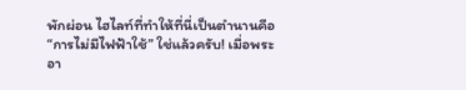พักผ่อน ไฮไลท์ที่ทำให้ที่นี่เป็นตำนานคือ “การไม่มีไฟฟ้าใช้” ใช่แล้วครับ! เมื่อพระอา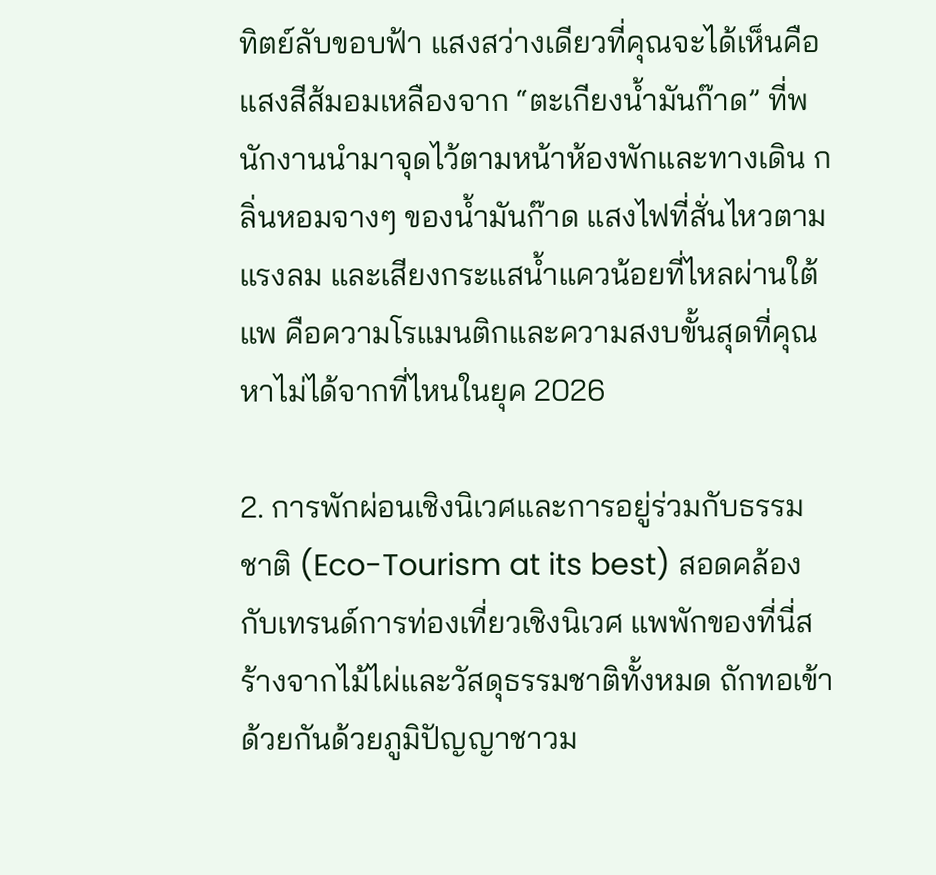ทิตย์ลับขอบฟ้า แสงสว่างเดียวที่คุณจะได้เห็นคือแสงสีส้มอมเหลืองจาก “ตะเกียงน้ำมันก๊าด” ที่พนักงานนำมาจุดไว้ตามหน้าห้องพักและทางเดิน กลิ่นหอมจางๆ ของน้ำมันก๊าด แสงไฟที่สั่นไหวตามแรงลม และเสียงกระแสน้ำแควน้อยที่ไหลผ่านใต้แพ คือความโรแมนติกและความสงบขั้นสุดที่คุณหาไม่ได้จากที่ไหนในยุค 2026

2. การพักผ่อนเชิงนิเวศและการอยู่ร่วมกับธรรมชาติ (Eco-Tourism at its best) สอดคล้องกับเทรนด์การท่องเที่ยวเชิงนิเวศ แพพักของที่นี่สร้างจากไม้ไผ่และวัสดุธรรมชาติทั้งหมด ถักทอเข้าด้วยกันด้วยภูมิปัญญาชาวม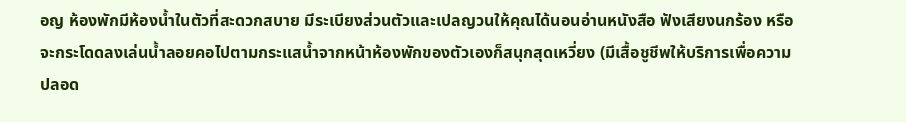อญ ห้องพักมีห้องน้ำในตัวที่สะดวกสบาย มีระเบียงส่วนตัวและเปลญวนให้คุณได้นอนอ่านหนังสือ ฟังเสียงนกร้อง หรือจะกระโดดลงเล่นน้ำลอยคอไปตามกระแสน้ำจากหน้าห้องพักของตัวเองก็สนุกสุดเหวี่ยง (มีเสื้อชูชีพให้บริการเพื่อความปลอด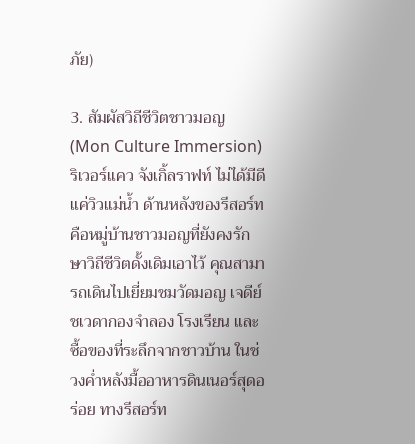ภัย)

3. สัมผัสวิถีชีวิตชาวมอญ (Mon Culture Immersion) ริเวอร์แคว จังเกิ้ลราฟท์ ไม่ได้มีดีแค่วิวแม่น้ำ ด้านหลังของรีสอร์ทคือหมู่บ้านชาวมอญที่ยังคงรักษาวิถีชีวิตดั้งเดิมเอาไว้ คุณสามารถเดินไปเยี่ยมชมวัดมอญ เจดีย์ชเวดากองจำลอง โรงเรียน และซื้อของที่ระลึกจากชาวบ้าน ในช่วงค่ำหลังมื้ออาหารดินเนอร์สุดอร่อย ทางรีสอร์ท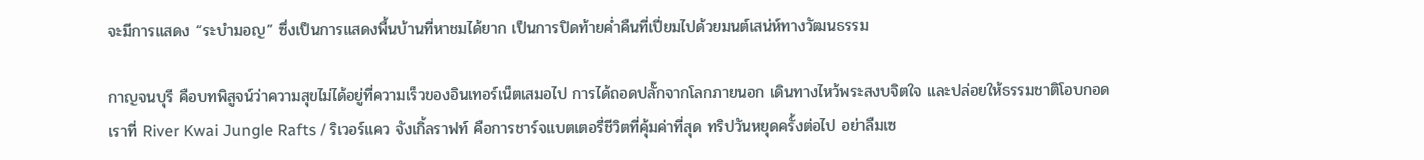จะมีการแสดง “ระบำมอญ” ซึ่งเป็นการแสดงพื้นบ้านที่หาชมได้ยาก เป็นการปิดท้ายค่ำคืนที่เปี่ยมไปด้วยมนต์เสน่ห์ทางวัฒนธรรม

กาญจนบุรี คือบทพิสูจน์ว่าความสุขไม่ได้อยู่ที่ความเร็วของอินเทอร์เน็ตเสมอไป การได้ถอดปลั๊กจากโลกภายนอก เดินทางไหว้พระสงบจิตใจ และปล่อยให้ธรรมชาติโอบกอดเราที่ River Kwai Jungle Rafts / ริเวอร์แคว จังเกิ้ลราฟท์ คือการชาร์จแบตเตอรี่ชีวิตที่คุ้มค่าที่สุด ทริปวันหยุดครั้งต่อไป อย่าลืมเซ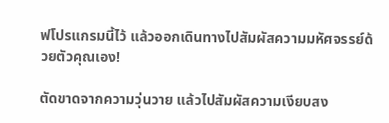ฟโปรแกรมนี้ไว้ แล้วออกเดินทางไปสัมผัสความมหัศจรรย์ด้วยตัวคุณเอง!

ตัดขาดจากความวุ่นวาย แล้วไปสัมผัสความเงียบสง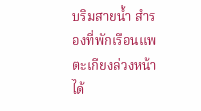บริมสายน้ำ สำรองที่พักเรือนแพตะเกียงล่วงหน้าได้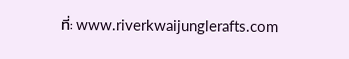ที่: www.riverkwaijunglerafts.com